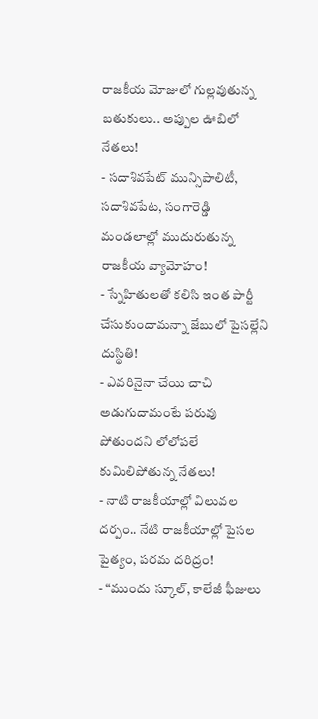రాజకీయ మోజులో గుల్లవుతున్న బతుకులు.. అప్పుల ఊబిలో నేతలు!
- సదాశివపేట్ మున్సిపాలిటీ, సదాశివపేట, సంగారెడ్డి మండలాల్లో ముదురుతున్న రాజకీయ వ్యామోహం!
- స్నేహితులతో కలిసి ఇంత పార్టీ చేసుకుందామన్నా జేబులో పైసల్లేని దుస్థితి!
- ఎవరినైనా చేయి చాచి అడుగుదామంటే పరువు పోతుందని లోలోపలే కుమిలిపోతున్న నేతలు!
- నాటి రాజకీయాల్లో విలువల దర్పం.. నేటి రాజకీయాల్లో పైసల పైత్యం, పరమ దరిద్రం!
- “ముందు స్కూల్, కాలేజీ ఫీజులు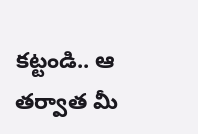కట్టండి.. ఆ తర్వాత మీ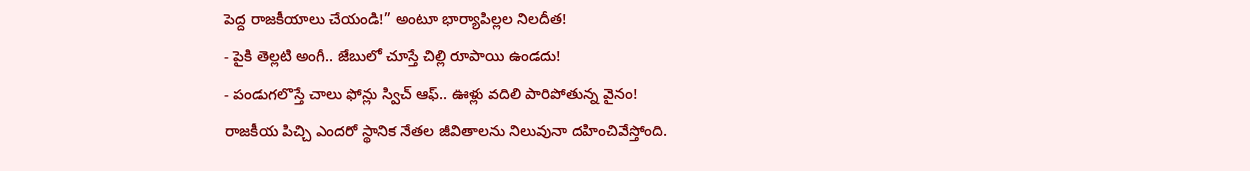పెద్ద రాజకీయాలు చేయండి!” అంటూ భార్యాపిల్లల నిలదీత!
- పైకి తెల్లటి అంగీ.. జేబులో చూస్తే చిల్లి రూపాయి ఉండదు!
- పండుగలొస్తే చాలు ఫోన్లు స్విచ్ ఆఫ్.. ఊళ్లు వదిలి పారిపోతున్న వైనం!
రాజకీయ పిచ్చి ఎందరో స్థానిక నేతల జీవితాలను నిలువునా దహించివేస్తోంది.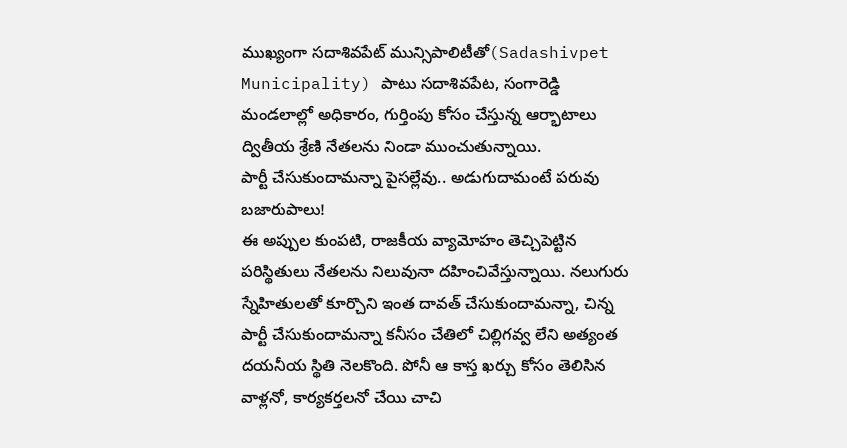ముఖ్యంగా సదాశివపేట్ మున్సిపాలిటీతో(Sadashivpet Municipality) పాటు సదాశివపేట, సంగారెడ్డి మండలాల్లో అధికారం, గుర్తింపు కోసం చేస్తున్న ఆర్భాటాలు ద్వితీయ శ్రేణి నేతలను నిండా ముంచుతున్నాయి.
పార్టీ చేసుకుందామన్నా పైసల్లేవు.. అడుగుదామంటే పరువు బజారుపాలు!
ఈ అప్పుల కుంపటి, రాజకీయ వ్యామోహం తెచ్చిపెట్టిన పరిస్థితులు నేతలను నిలువునా దహించివేస్తున్నాయి. నలుగురు స్నేహితులతో కూర్చొని ఇంత దావత్ చేసుకుందామన్నా, చిన్న పార్టీ చేసుకుందామన్నా కనీసం చేతిలో చిల్లిగవ్వ లేని అత్యంత దయనీయ స్థితి నెలకొంది. పోనీ ఆ కాస్త ఖర్చు కోసం తెలిసిన వాళ్లనో, కార్యకర్తలనో చేయి చాచి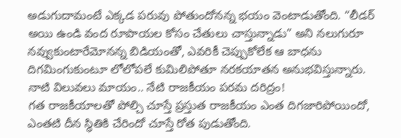అడుగుదామంటే ఎక్కడ పరువు పోతుందోనన్న భయం వెంటాడుతోంది. “లీడర్ అయి ఉండి వంద రూపాయల కోసం చేతులు చాస్తున్నాడు” అని నలుగురూ నవ్వుకుంటారేమోనన్న బిడియంతో, ఎవరికీ చెప్పుకోలేక ఆ బాధను దిగమింగుకుంటూ లోలోపలే కుమిలిపోతూ నరకయాతన అనుభవిస్తున్నారు.
నాటి విలువలు మాయం.. నేటి రాజకీయం పరమ దరిద్రం!
గత రాజకీయాలతో పోల్చి చూస్తే ప్రస్తుత రాజకీయం ఎంత దిగజారిపోయిందో, ఎంతటి దీన స్థితికి చేరిందో చూస్తే రోత పుడుతోంది.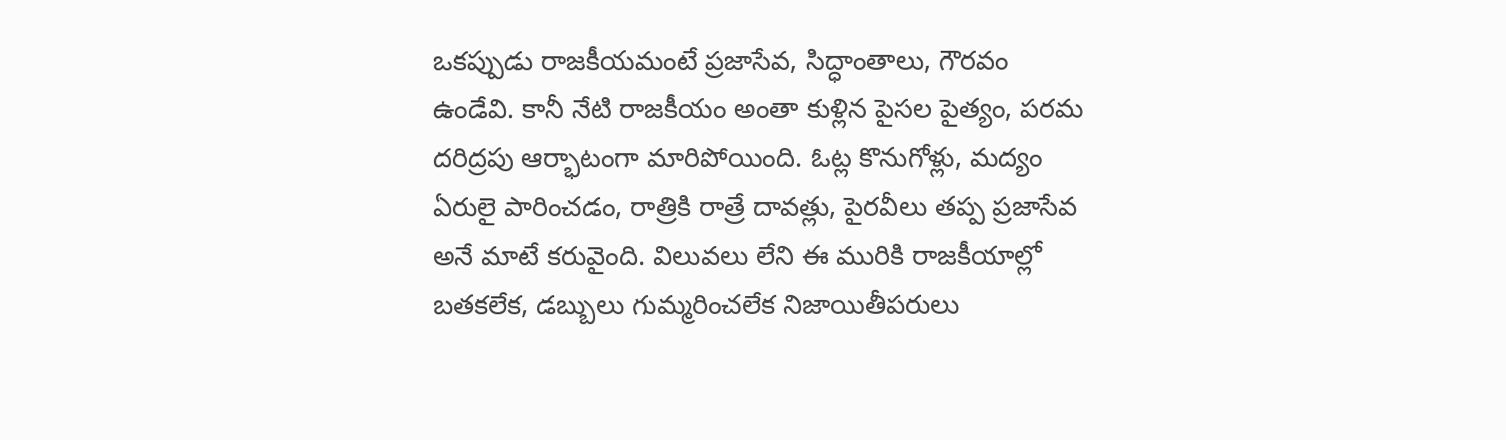ఒకప్పుడు రాజకీయమంటే ప్రజాసేవ, సిద్ధాంతాలు, గౌరవం ఉండేవి. కానీ నేటి రాజకీయం అంతా కుళ్లిన పైసల పైత్యం, పరమ దరిద్రపు ఆర్భాటంగా మారిపోయింది. ఓట్ల కొనుగోళ్లు, మద్యం ఏరులై పారించడం, రాత్రికి రాత్రే దావత్లు, పైరవీలు తప్ప ప్రజాసేవ అనే మాటే కరువైంది. విలువలు లేని ఈ మురికి రాజకీయాల్లో బతకలేక, డబ్బులు గుమ్మరించలేక నిజాయితీపరులు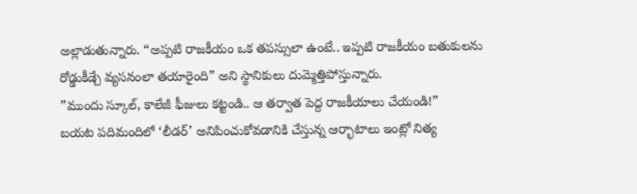అల్లాడుతున్నారు. “అప్పటి రాజకీయం ఒక తపస్సులా ఉంటే.. ఇప్పటి రాజకీయం బతుకులను రోడ్డుకీడ్చే వ్యసనంలా తయారైంది” అని స్థానికులు దుమ్మెత్తిపోస్తున్నారు.
”ముందు స్కూల్, కాలేజీ ఫీజులు కట్టండి.. ఆ తర్వాత పెద్ద రాజకీయాలు చేయండి!”
బయట పదిమందిలో ‘లీడర్’ అనిపించుకోవడానికి చేస్తున్న ఆర్భాటాలు ఇంట్లో నిత్య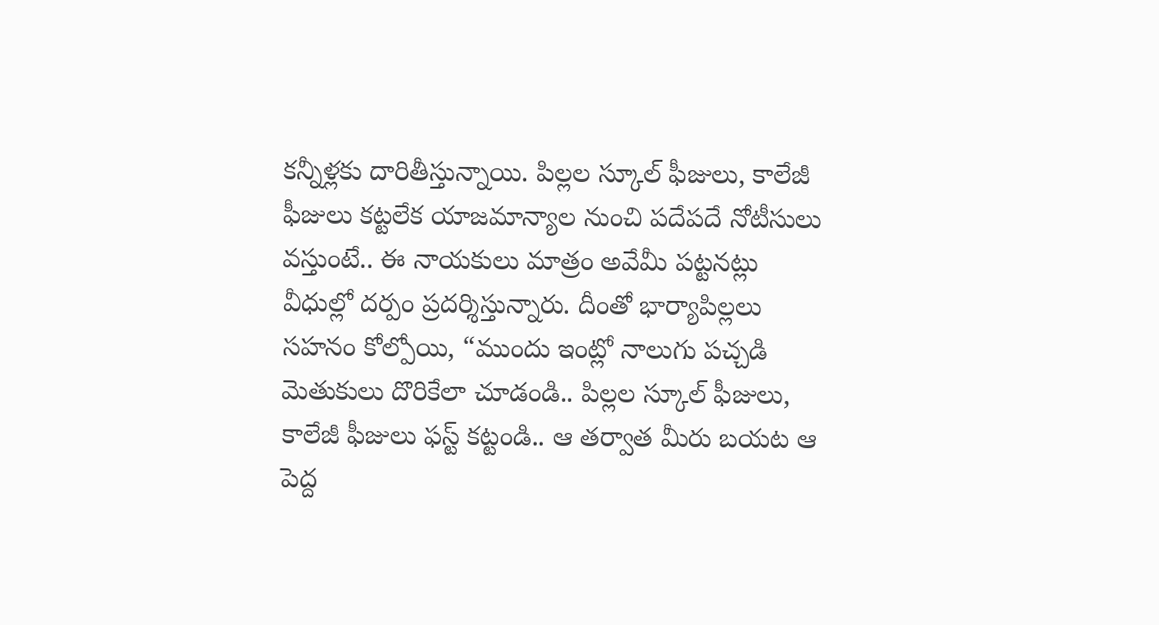కన్నీళ్లకు దారితీస్తున్నాయి. పిల్లల స్కూల్ ఫీజులు, కాలేజీ ఫీజులు కట్టలేక యాజమాన్యాల నుంచి పదేపదే నోటీసులు వస్తుంటే.. ఈ నాయకులు మాత్రం అవేమీ పట్టనట్లు వీధుల్లో దర్పం ప్రదర్శిస్తున్నారు. దీంతో భార్యాపిల్లలు సహనం కోల్పోయి, “ముందు ఇంట్లో నాలుగు పచ్చడి మెతుకులు దొరికేలా చూడండి.. పిల్లల స్కూల్ ఫీజులు, కాలేజీ ఫీజులు ఫస్ట్ కట్టండి.. ఆ తర్వాత మీరు బయట ఆ పెద్ద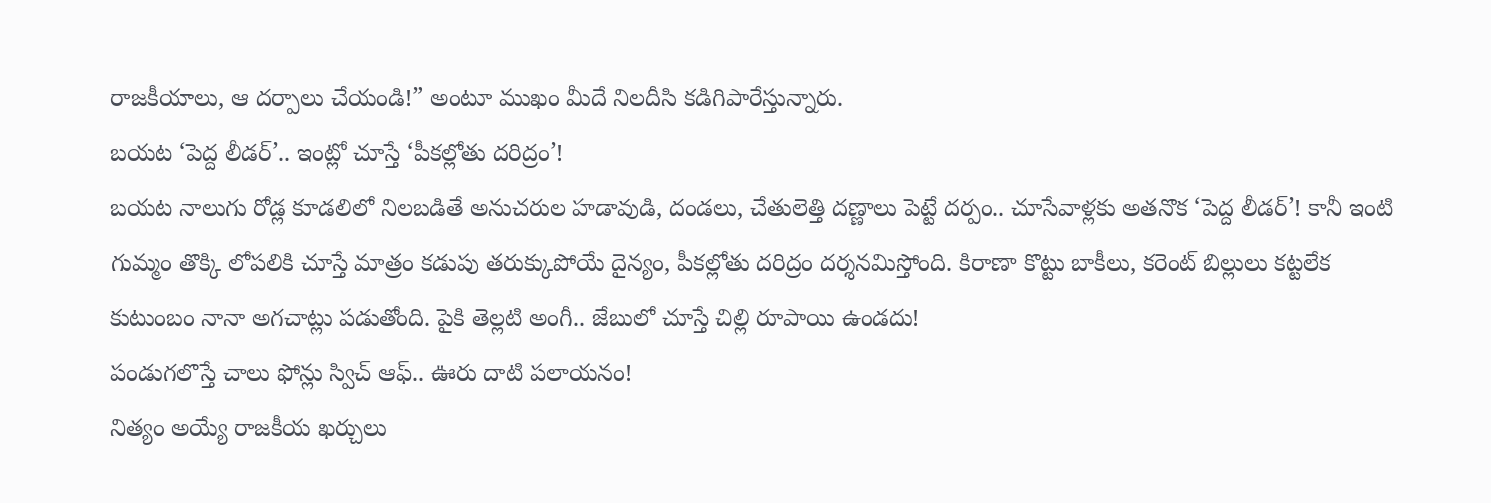రాజకీయాలు, ఆ దర్పాలు చేయండి!” అంటూ ముఖం మీదే నిలదీసి కడిగిపారేస్తున్నారు.
బయట ‘పెద్ద లీడర్’.. ఇంట్లో చూస్తే ‘పీకల్లోతు దరిద్రం’!
బయట నాలుగు రోడ్ల కూడలిలో నిలబడితే అనుచరుల హడావుడి, దండలు, చేతులెత్తి దణ్ణాలు పెట్టే దర్పం.. చూసేవాళ్లకు అతనొక ‘పెద్ద లీడర్’! కానీ ఇంటి గుమ్మం తొక్కి లోపలికి చూస్తే మాత్రం కడుపు తరుక్కుపోయే దైన్యం, పీకల్లోతు దరిద్రం దర్శనమిస్తోంది. కిరాణా కొట్టు బాకీలు, కరెంట్ బిల్లులు కట్టలేక కుటుంబం నానా అగచాట్లు పడుతోంది. పైకి తెల్లటి అంగీ.. జేబులో చూస్తే చిల్లి రూపాయి ఉండదు!
పండుగలొస్తే చాలు ఫోన్లు స్విచ్ ఆఫ్.. ఊరు దాటి పలాయనం!
నిత్యం అయ్యే రాజకీయ ఖర్చులు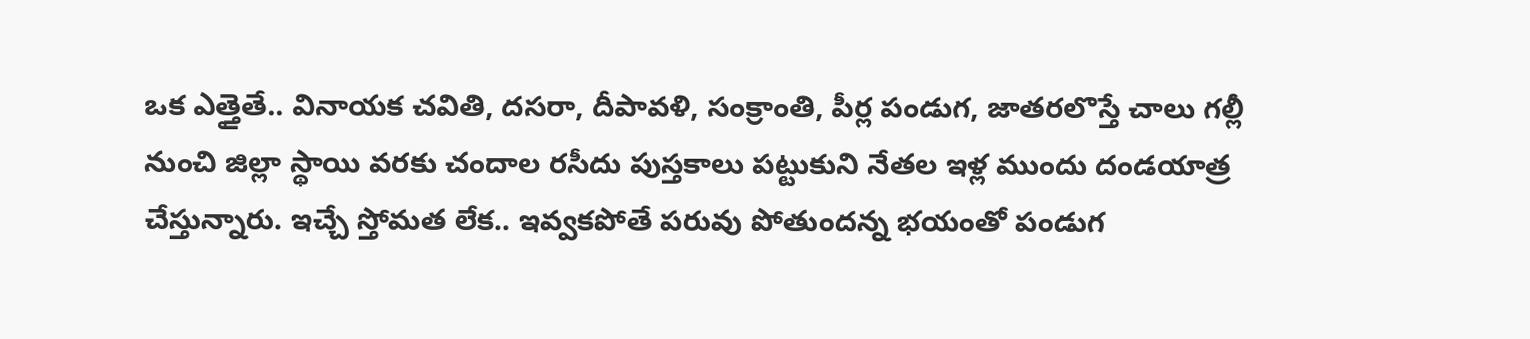ఒక ఎత్తైతే.. వినాయక చవితి, దసరా, దీపావళి, సంక్రాంతి, పీర్ల పండుగ, జాతరలొస్తే చాలు గల్లీ నుంచి జిల్లా స్థాయి వరకు చందాల రసీదు పుస్తకాలు పట్టుకుని నేతల ఇళ్ల ముందు దండయాత్ర చేస్తున్నారు. ఇచ్చే స్తోమత లేక.. ఇవ్వకపోతే పరువు పోతుందన్న భయంతో పండుగ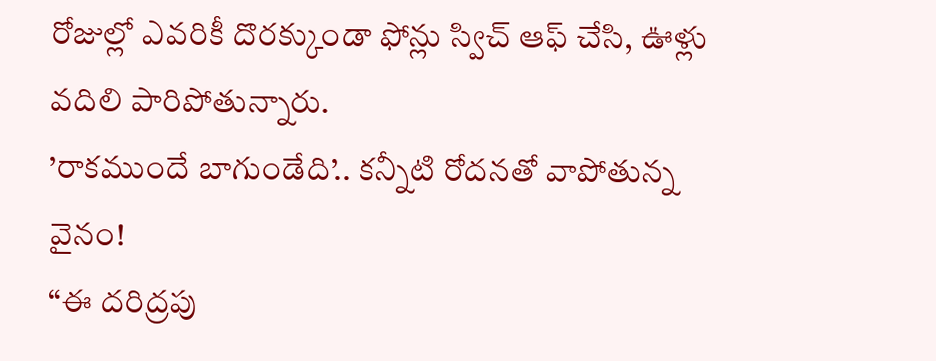రోజుల్లో ఎవరికీ దొరక్కుండా ఫోన్లు స్విచ్ ఆఫ్ చేసి, ఊళ్లు వదిలి పారిపోతున్నారు.
’రాకముందే బాగుండేది’.. కన్నీటి రోదనతో వాపోతున్న వైనం!
“ఈ దరిద్రపు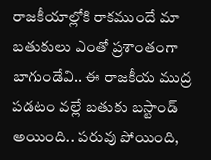రాజకీయాల్లోకి రాకముందే మా బతుకులు ఎంతో ప్రశాంతంగా బాగుండేవి.. ఈ రాజకీయ ముద్ర పడటం వల్లే బతుకు బస్టాండ్ అయింది.. పరువు పోయింది,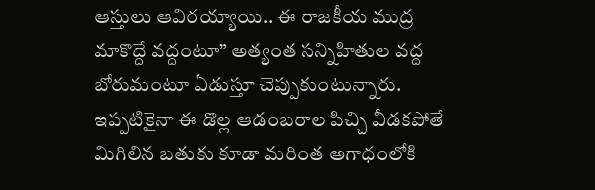ఆస్తులు ఆవిరయ్యాయి.. ఈ రాజకీయ ముద్ర మాకొద్దే వద్దంటూ” అత్యంత సన్నిహితుల వద్ద బోరుమంటూ ఏడుస్తూ చెప్పుకుంటున్నారు. ఇప్పటికైనా ఈ డొల్ల ఆడంబరాల పిచ్చి వీడకపోతే మిగిలిన బతుకు కూడా మరింత అగాధంలోకి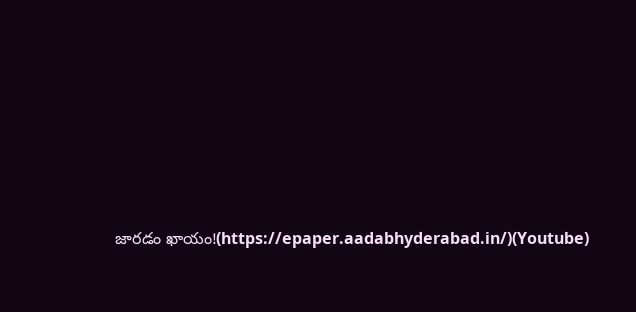జారడం ఖాయం!(https://epaper.aadabhyderabad.in/)(Youtube)